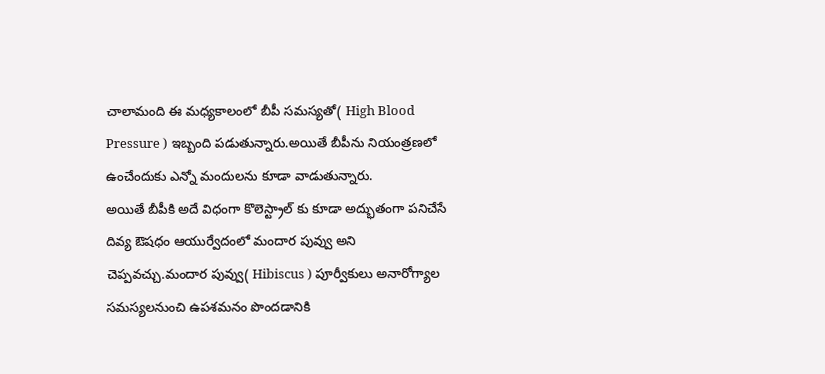చాలామంది ఈ మధ్యకాలంలో బీపీ సమస్యతో( High Blood Pressure ) ఇబ్బంది పడుతున్నారు.అయితే బీపీను నియంత్రణలో ఉంచేందుకు ఎన్నో మందులను కూడా వాడుతున్నారు.
అయితే బీపీకి అదే విధంగా కొలెస్ట్రాల్ కు కూడా అద్భుతంగా పనిచేసే దివ్య ఔషధం ఆయుర్వేదంలో మందార పువ్వు అని చెప్పవచ్చు.మందార పువ్వు( Hibiscus ) పూర్వీకులు అనారోగ్యాల సమస్యలనుంచి ఉపశమనం పొందడానికి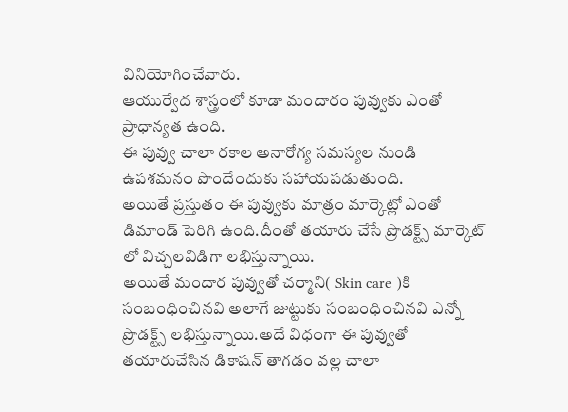వినియోగించేవారు.
ఆయుర్వేద శాస్త్రంలో కూడా మందారం పువ్వుకు ఎంతో ప్రాధాన్యత ఉంది.
ఈ పువ్వు చాలా రకాల అనారోగ్య సమస్యల నుండి ఉపశమనం పొందేందుకు సహాయపడుతుంది.
అయితే ప్రస్తుతం ఈ పువ్వుకు మాత్రం మార్కెట్లో ఎంతో డిమాండ్ పెరిగి ఉంది.దీంతో తయారు చేసే ప్రొడక్ట్స్ మార్కెట్ లో విచ్చలవిడిగా లభిస్తున్నాయి.
అయితే మందార పువ్వుతో చర్మాని( Skin care )కి సంబంధించినవి అలాగే జుట్టుకు సంబంధించినవి ఎన్నో ప్రొడక్ట్స్ లభిస్తున్నాయి.అదే విధంగా ఈ పువ్వుతో తయారుచేసిన డికాషన్ తాగడం వల్ల చాలా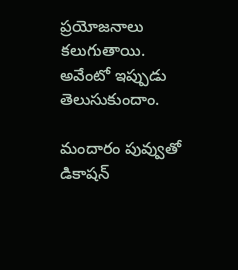ప్రయోజనాలు కలుగుతాయి.
అవేంటో ఇప్పుడు తెలుసుకుందాం.

మందారం పువ్వుతో డికాషన్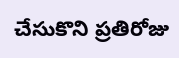చేసుకొని ప్రతిరోజు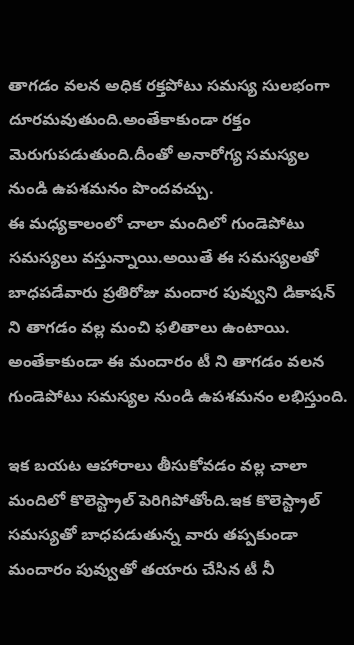తాగడం వలన అధిక రక్తపోటు సమస్య సులభంగా దూరమవుతుంది.అంతేకాకుండా రక్తం మెరుగుపడుతుంది.దీంతో అనారోగ్య సమస్యల నుండి ఉపశమనం పొందవచ్చు.
ఈ మధ్యకాలంలో చాలా మందిలో గుండెపోటు సమస్యలు వస్తున్నాయి.అయితే ఈ సమస్యలతో బాధపడేవారు ప్రతిరోజు మందార పువ్వుని డికాషన్ ని తాగడం వల్ల మంచి ఫలితాలు ఉంటాయి.
అంతేకాకుండా ఈ మందారం టీ ని తాగడం వలన గుండెపోటు సమస్యల నుండి ఉపశమనం లభిస్తుంది.

ఇక బయట ఆహారాలు తీసుకోవడం వల్ల చాలా మందిలో కొలెస్ట్రాల్ పెరిగిపోతోంది.ఇక కొలెస్ట్రాల్ సమస్యతో బాధపడుతున్న వారు తప్పకుండా మందారం పువ్వుతో తయారు చేసిన టీ నీ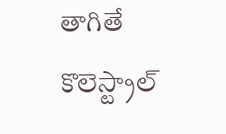తాగితే కొలెస్ట్రాల్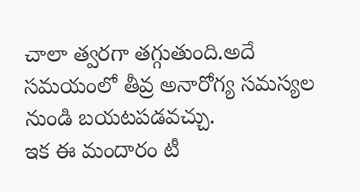చాలా త్వరగా తగ్గుతుంది.అదే సమయంలో తీవ్ర అనారోగ్య సమస్యల నుండి బయటపడవచ్చు.
ఇక ఈ మందారం టీ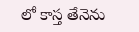లో కాస్త తేనెను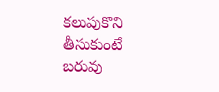కలుపుకొని తీసుకుంటే బరువు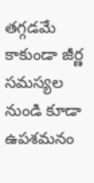తగ్గడమే కాకుండా జీర్ణ సమస్యల నుండి కూడా ఉపశమనం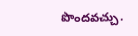పొందవచ్చు.